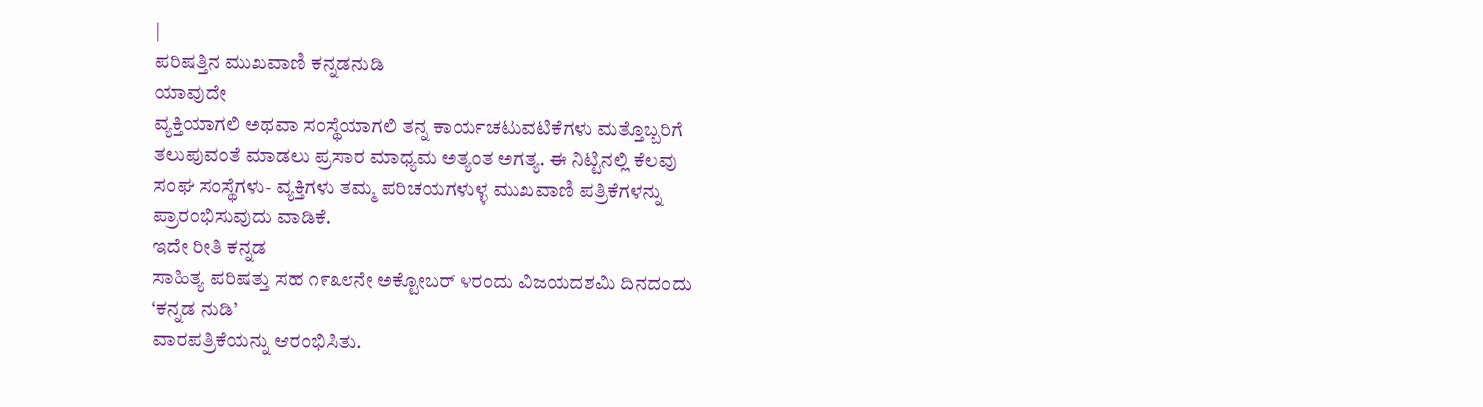|
ಪರಿಷತ್ತಿನ ಮುಖವಾಣಿ ಕನ್ನಡನುಡಿ
ಯಾವುದೇ
ವ್ಯಕ್ತಿಯಾಗಲಿ ಅಥವಾ ಸಂಸ್ಥೆಯಾಗಲಿ ತನ್ನ ಕಾರ್ಯಚಟುವಟಿಕೆಗಳು ಮತ್ತೊಬ್ಬರಿಗೆ
ತಲುಪುವಂತೆ ಮಾಡಲು ಪ್ರಸಾರ ಮಾಧ್ಯಮ ಅತ್ಯಂತ ಅಗತ್ಯ. ಈ ನಿಟ್ಟಿನಲ್ಲಿ ಕೆಲವು
ಸಂಘ ಸಂಸ್ಥೆಗಳು- ವ್ಯಕ್ತಿಗಳು ತಮ್ಮ ಪರಿಚಯಗಳುಳ್ಳ ಮುಖವಾಣಿ ಪತ್ರಿಕೆಗಳನ್ನು
ಪ್ರಾರಂಭಿಸುವುದು ವಾಡಿಕೆ.
ಇದೇ ರೀತಿ ಕನ್ನಡ
ಸಾಹಿತ್ಯ ಪರಿಷತ್ತು ಸಹ ೧೯೩೮ನೇ ಅಕ್ಟೋಬರ್ ೪ರಂದು ವಿಜಯದಶಮಿ ದಿನದಂದು
‘ಕನ್ನಡ ನುಡಿ’
ವಾರಪತ್ರಿಕೆಯನ್ನು ಆರಂಭಿಸಿತು.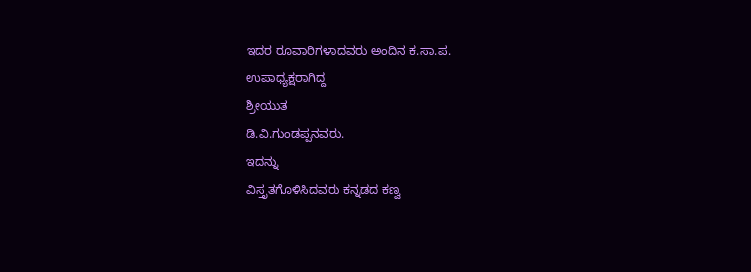ಇದರ ರೂವಾರಿಗಳಾದವರು ಅಂದಿನ ಕ.ಸಾ.ಪ.
ಉಪಾಧ್ಯಕ್ಷರಾಗಿದ್ದ
ಶ್ರೀಯುತ
ಡಿ.ವಿ.ಗುಂಡಪ್ಪನವರು.
ಇದನ್ನು
ವಿಸ್ತೃತಗೊಳಿಸಿದವರು ಕನ್ನಡದ ಕಣ್ವ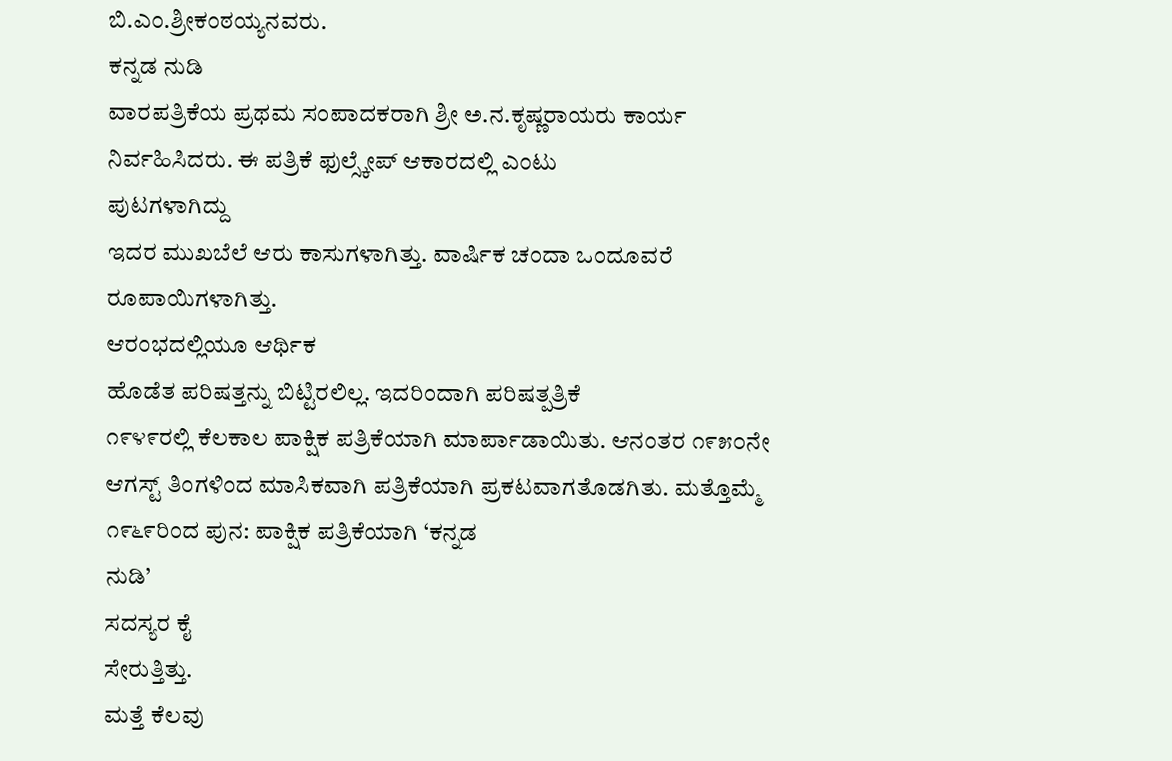ಬಿ.ಎಂ.ಶ್ರೀಕಂಠಯ್ಯನವರು.
ಕನ್ನಡ ನುಡಿ
ವಾರಪತ್ರಿಕೆಯ ಪ್ರಥಮ ಸಂಪಾದಕರಾಗಿ ಶ್ರೀ ಅ.ನ.ಕೃಷ್ಣರಾಯರು ಕಾರ್ಯ
ನಿರ್ವಹಿಸಿದರು. ಈ ಪತ್ರಿಕೆ ಫುಲ್ಸ್ಕೇಪ್ ಆಕಾರದಲ್ಲಿ ಎಂಟು
ಪುಟಗಳಾಗಿದ್ದು
ಇದರ ಮುಖಬೆಲೆ ಆರು ಕಾಸುಗಳಾಗಿತ್ತು. ವಾರ್ಷಿಕ ಚಂದಾ ಒಂದೂವರೆ
ರೂಪಾಯಿಗಳಾಗಿತ್ತು.
ಆರಂಭದಲ್ಲಿಯೂ ಆರ್ಥಿಕ
ಹೊಡೆತ ಪರಿಷತ್ತನ್ನು ಬಿಟ್ಟಿರಲಿಲ್ಲ. ಇದರಿಂದಾಗಿ ಪರಿಷತ್ಪತ್ರಿಕೆ
೧೯೪೯ರಲ್ಲಿ ಕೆಲಕಾಲ ಪಾಕ್ಷಿಕ ಪತ್ರಿಕೆಯಾಗಿ ಮಾರ್ಪಾಡಾಯಿತು. ಆನಂತರ ೧೯೫೦ನೇ
ಆಗಸ್ಟ್ ತಿಂಗಳಿಂದ ಮಾಸಿಕವಾಗಿ ಪತ್ರಿಕೆಯಾಗಿ ಪ್ರಕಟವಾಗತೊಡಗಿತು. ಮತ್ತೊಮ್ಮೆ
೧೯೬೯ರಿಂದ ಪುನ: ಪಾಕ್ಷಿಕ ಪತ್ರಿಕೆಯಾಗಿ ‘ಕನ್ನಡ
ನುಡಿ’
ಸದಸ್ಯರ ಕೈ
ಸೇರುತ್ತಿತ್ತು.
ಮತ್ತೆ ಕೆಲವು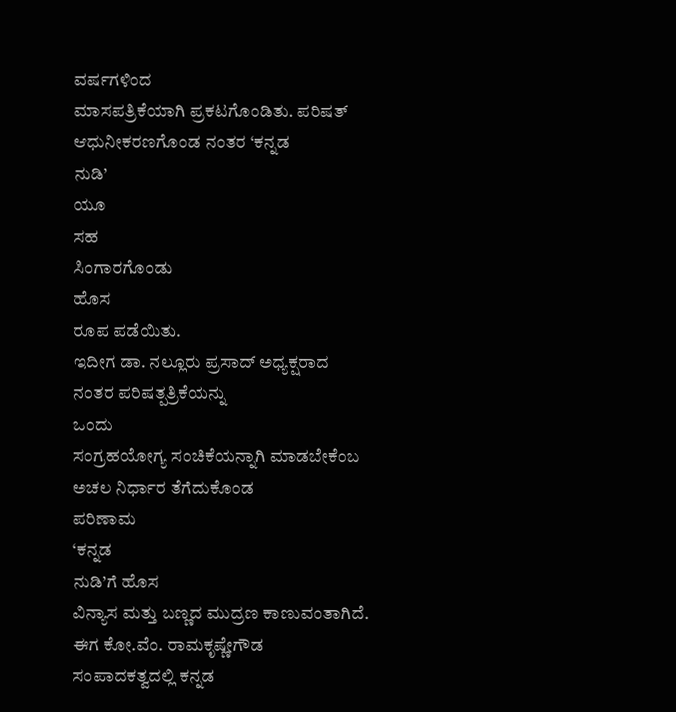ವರ್ಷಗಳಿಂದ
ಮಾಸಪತ್ರಿಕೆಯಾಗಿ ಪ್ರಕಟಗೊಂಡಿತು. ಪರಿಷತ್ ಆಧುನೀಕರಣಗೊಂಡ ನಂತರ ‘ಕನ್ನಡ
ನುಡಿ’
ಯೂ
ಸಹ
ಸಿಂಗಾರಗೊಂಡು
ಹೊಸ
ರೂಪ ಪಡೆಯಿತು.
ಇದೀಗ ಡಾ. ನಲ್ಲೂರು ಪ್ರಸಾದ್ ಅಧ್ಯಕ್ಷರಾದ ನಂತರ ಪರಿಷತ್ಪತ್ರಿಕೆಯನ್ನು
ಒಂದು
ಸಂಗ್ರಹಯೋಗ್ಯ ಸಂಚಿಕೆಯನ್ನಾಗಿ ಮಾಡಬೇಕೆಂಬ ಅಚಲ ನಿರ್ಧಾರ ತೆಗೆದುಕೊಂಡ
ಪರಿಣಾಮ
‘ಕನ್ನಡ
ನುಡಿ’ಗೆ ಹೊಸ
ವಿನ್ಯಾಸ ಮತ್ತು ಬಣ್ಣದ ಮುದ್ರಣ ಕಾಣುವಂತಾಗಿದೆ. ಈಗ ಕೋ.ವೆಂ. ರಾಮಕೃಷ್ಣೇಗೌಡ
ಸಂಪಾದಕತ್ವದಲ್ಲಿ ಕನ್ನಡ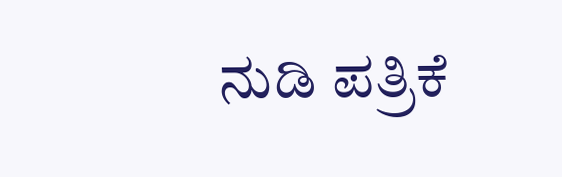ನುಡಿ ಪತ್ರಿಕೆ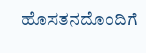ಹೊಸತನದೊಂದಿಗೆ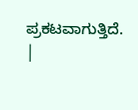ಪ್ರಕಟವಾಗುತ್ತಿದೆ.
|